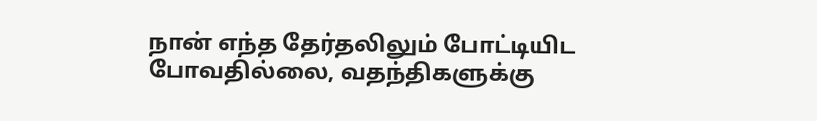நான் எந்த தேர்தலிலும் போட்டியிட போவதில்லை, வதந்திகளுக்கு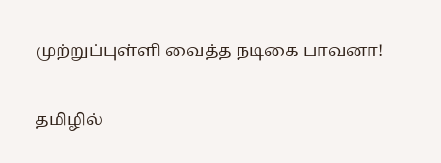முற்றுப்புள்ளி வைத்த நடிகை பாவனா!

தமிழில்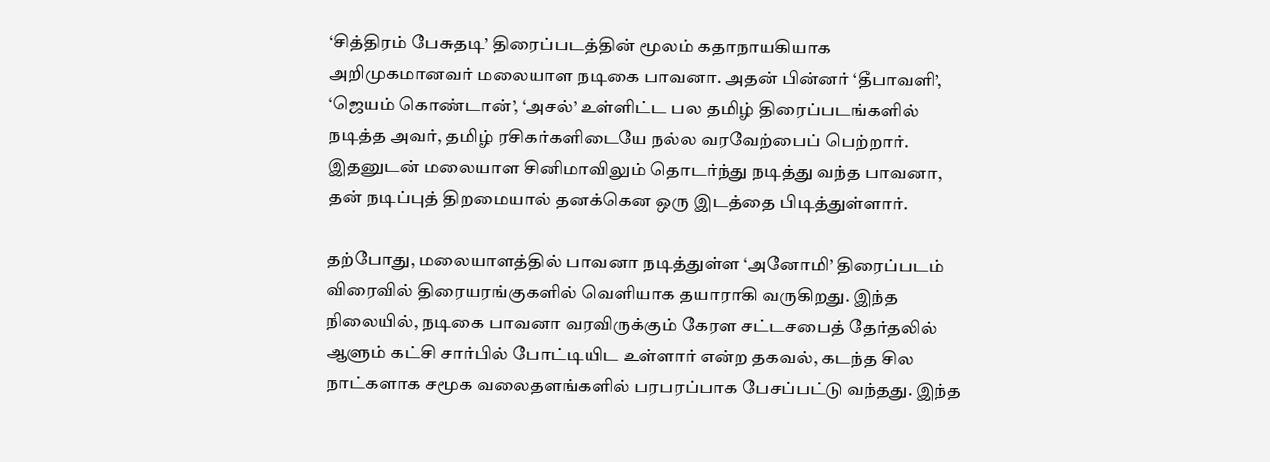‘சித்திரம் பேசுதடி’ திரைப்படத்தின் மூலம் கதாநாயகியாக அறிமுகமானவர் மலையாள நடிகை பாவனா. அதன் பின்னர் ‘தீபாவளி’, ‘ஜெயம் கொண்டான்’, ‘அசல்’ உள்ளிட்ட பல தமிழ் திரைப்படங்களில் நடித்த அவர், தமிழ் ரசிகர்களிடையே நல்ல வரவேற்பைப் பெற்றார். இதனுடன் மலையாள சினிமாவிலும் தொடர்ந்து நடித்து வந்த பாவனா, தன் நடிப்புத் திறமையால் தனக்கென ஒரு இடத்தை பிடித்துள்ளார்.

தற்போது, மலையாளத்தில் பாவனா நடித்துள்ள ‘அனோமி’ திரைப்படம் விரைவில் திரையரங்குகளில் வெளியாக தயாராகி வருகிறது. இந்த நிலையில், நடிகை பாவனா வரவிருக்கும் கேரள சட்டசபைத் தேர்தலில் ஆளும் கட்சி சார்பில் போட்டியிட உள்ளார் என்ற தகவல், கடந்த சில நாட்களாக சமூக வலைதளங்களில் பரபரப்பாக பேசப்பட்டு வந்தது. இந்த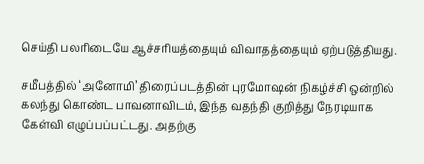செய்தி பலரிடையே ஆச்சரியத்தையும் விவாதத்தையும் ஏற்படுத்தியது.

சமீபத்தில் ‘அனோமி’ திரைப்படத்தின் புரமோஷன் நிகழ்ச்சி ஒன்றில் கலந்து கொண்ட பாவனாவிடம், இந்த வதந்தி குறித்து நேரடியாக கேள்வி எழுப்பப்பட்டது. அதற்கு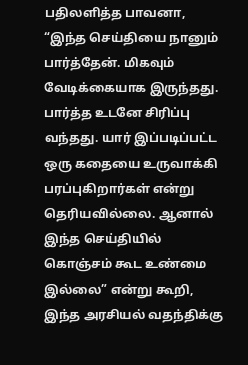பதிலளித்த பாவனா, “இந்த செய்தியை நானும் பார்த்தேன். மிகவும் வேடிக்கையாக இருந்தது. பார்த்த உடனே சிரிப்பு வந்தது. யார் இப்படிப்பட்ட ஒரு கதையை உருவாக்கி பரப்புகிறார்கள் என்று தெரியவில்லை. ஆனால் இந்த செய்தியில் கொஞ்சம் கூட உண்மை இல்லை” என்று கூறி, இந்த அரசியல் வதந்திக்கு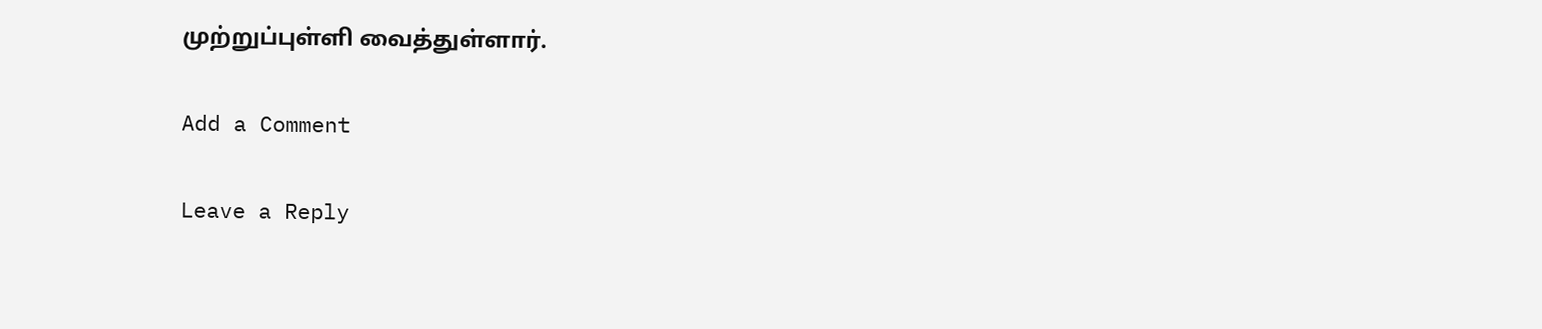முற்றுப்புள்ளி வைத்துள்ளார்.

Add a Comment

Leave a Reply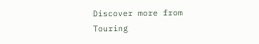Discover more from Touring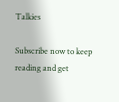Talkies

Subscribe now to keep reading and get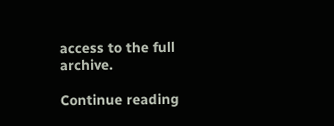access to the full archive.

Continue reading